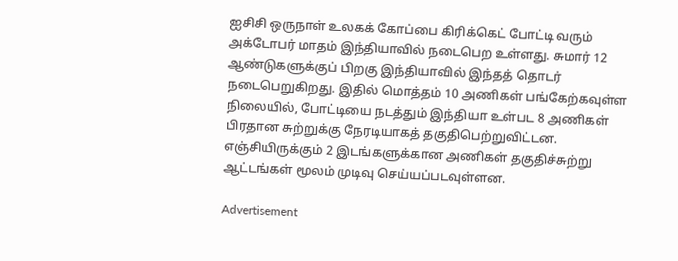ஐசிசி ஒருநாள் உலகக் கோப்பை கிரிக்கெட் போட்டி வரும் அக்டோபர் மாதம் இந்தியாவில் நடைபெற உள்ளது. சுமார் 12 ஆண்டுகளுக்குப் பிறகு இந்தியாவில் இந்தத் தொடர் நடைபெறுகிறது. இதில் மொத்தம் 10 அணிகள் பங்கேற்கவுள்ள நிலையில், போட்டியை நடத்தும் இந்தியா உள்பட 8 அணிகள் பிரதான சுற்றுக்கு நேரடியாகத் தகுதிபெற்றுவிட்டன. எஞ்சியிருக்கும் 2 இடங்களுக்கான அணிகள் தகுதிச்சுற்று ஆட்டங்கள் மூலம் முடிவு செய்யப்படவுள்ளன.

Advertisement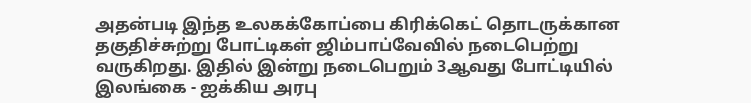அதன்படி இந்த உலகக்கோப்பை கிரிக்கெட் தொடருக்கான தகுதிச்சுற்று போட்டிகள் ஜிம்பாப்வேவில் நடைபெற்று வருகிறது. இதில் இன்று நடைபெறும் 3ஆவது போட்டியில் இலங்கை - ஐக்கிய அரபு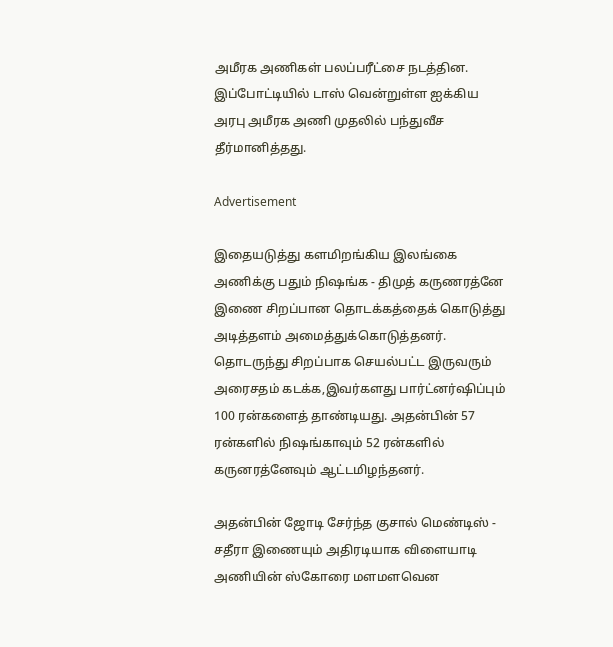அமீரக அணிகள் பலப்பரீட்சை நடத்தின. இப்போட்டியில் டாஸ் வென்றுள்ள ஐக்கிய அரபு அமீரக அணி முதலில் பந்துவீச தீர்மானித்தது.

Advertisement

இதையடுத்து களமிறங்கிய இலங்கை அணிக்கு பதும் நிஷங்க - திமுத் கருணரத்னே இணை சிறப்பான தொடக்கத்தைக் கொடுத்து அடித்தளம் அமைத்துக்கொடுத்தனர். தொடருந்து சிறப்பாக செயல்பட்ட இருவரும் அரைசதம் கடக்க,இவர்களது பார்ட்னர்ஷிப்பும் 100 ரன்களைத் தாண்டியது. அதன்பின் 57 ரன்களில் நிஷங்காவும் 52 ரன்களில் கருனரத்னேவும் ஆட்டமிழந்தனர்.

அதன்பின் ஜோடி சேர்ந்த குசால் மெண்டிஸ் - சதீரா இணையும் அதிரடியாக விளையாடி அணியின் ஸ்கோரை மளமளவென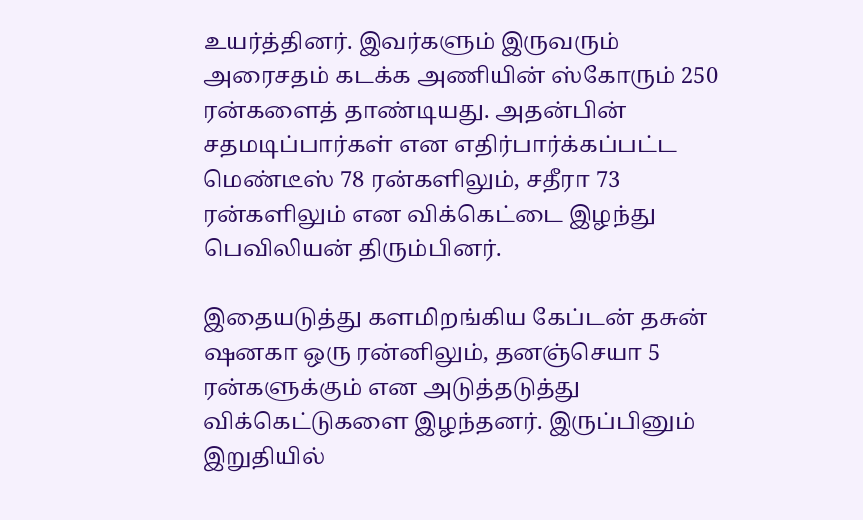உயர்த்தினர். இவர்களும் இருவரும் அரைசதம் கடக்க அணியின் ஸ்கோரும் 250 ரன்களைத் தாண்டியது. அதன்பின் சதமடிப்பார்கள் என எதிர்பார்க்கப்பட்ட மெண்டீஸ் 78 ரன்களிலும், சதீரா 73 ரன்களிலும் என விக்கெட்டை இழந்து பெவிலியன் திரும்பினர்.

இதையடுத்து களமிறங்கிய கேப்டன் தசுன் ஷனகா ஒரு ரன்னிலும், தனஞ்செயா 5 ரன்களுக்கும் என அடுத்தடுத்து விக்கெட்டுகளை இழந்தனர். இருப்பினும் இறுதியில்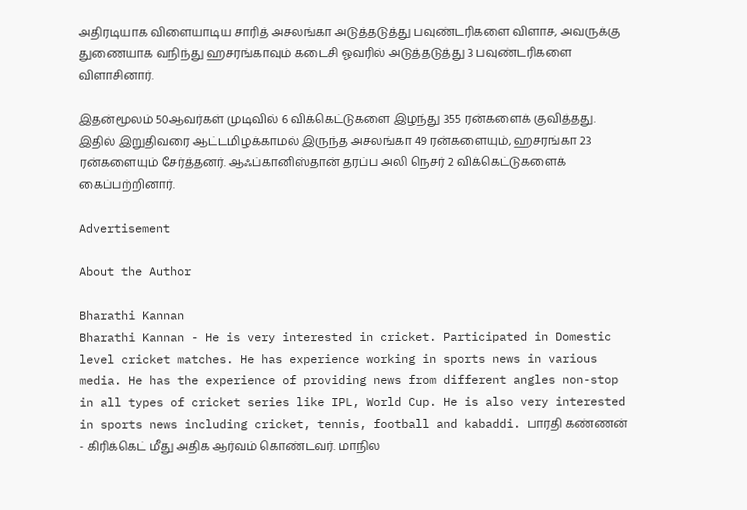அதிரடியாக விளையாடிய சாரித் அசலங்கா அடுத்தடுத்து பவுண்டரிகளை விளாச, அவருக்கு துணையாக வநிந்து ஹசரங்காவும் கடைசி ஓவரில் அடுத்தடுத்து 3 பவுண்டரிகளை விளாசினார்.

இதன்மூலம் 50ஆவர்கள் முடிவில் 6 விக்கெட்டுகளை இழந்து 355 ரன்களைக் குவித்தது. இதில் இறுதிவரை ஆட்டமிழக்காமல் இருந்த அசலங்கா 49 ரன்களையும், ஹசரங்கா 23 ரன்களையும் சேர்த்தனர். ஆஃப்கானிஸ்தான் தரப்ப அலி நெசர் 2 விக்கெட்டுகளைக் கைப்பற்றினார்.

Advertisement

About the Author

Bharathi Kannan
Bharathi Kannan - He is very interested in cricket. Participated in Domestic level cricket matches. He has experience working in sports news in various media. He has the experience of providing news from different angles non-stop in all types of cricket series like IPL, World Cup. He is also very interested in sports news including cricket, tennis, football and kabaddi. பாரதி கண்ணன் - கிரிக்கெட் மீது அதிக ஆர்வம் கொண்டவர். மாநில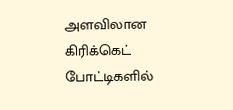அளவிலான கிரிக்கெட் போட்டிகளில்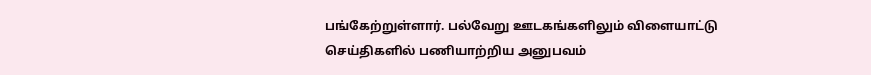பங்கேற்றுள்ளார். பல்வேறு ஊடகங்களிலும் விளையாட்டு செய்திகளில் பணியாற்றிய அனுபவம்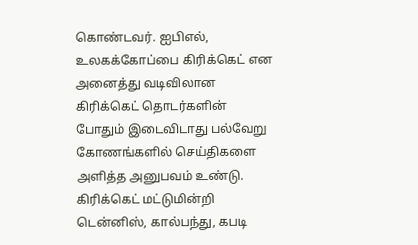கொண்டவர். ஐபிஎல், உலகக்கோப்பை கிரிக்கெட் என அனைத்து வடிவிலான கிரிக்கெட் தொடர்களின் போதும் இடைவிடாது பல்வேறு கோணங்களில் செய்திகளை அளித்த அனுபவம் உண்டு. கிரிக்கெட் மட்டுமின்றி டென்னிஸ், கால்பந்து, கபடி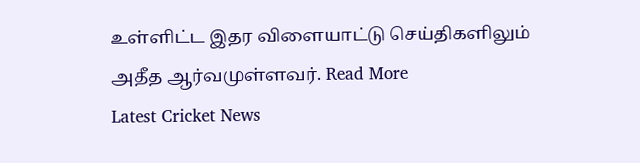உள்ளிட்ட இதர விளையாட்டு செய்திகளிலும் அதீத ஆர்வமுள்ளவர். Read More
Latest Cricket News